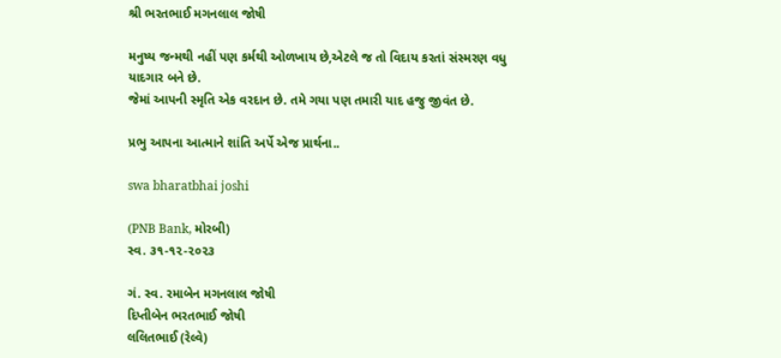શ્રી ભરતભાઈ મગનલાલ જોષી

મનુષ્ય જન્મથી નહીં પણ કર્મથી ઓળખાય છે,એટલે જ તો વિદાય કરતાં સંસ્મરણ વધુ યાદગાર બને છે.
જેમાં આપની સ્મૃતિ એક વરદાન છે. તમે ગયા પણ તમારી યાદ હજુ જીવંત છે.

પ્રભુ આપના આત્માને શાંતિ અર્પે એજ પ્રાર્થના..

swa bharatbhai joshi

(PNB Bank, મોરબી)
સ્વ. ૩૧-૧૨-૨૦૨૩

ગં. સ્વ. રમાબેન મગનલાલ જોષી
દિપ્તીબેન ભરતભાઈ જોષી
લલિતભાઈ (રેલ્વે)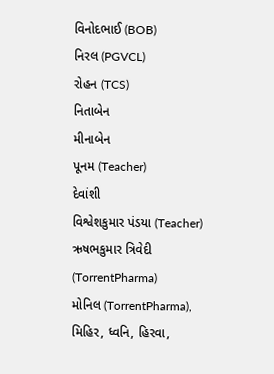વિનોદભાઈ (BOB)
નિરલ (PGVCL)
રોહન (TCS)
નિતાબેન
મીનાબેન
પૂનમ (Teacher)
દેવાંશી
વિશ્વેશકુમાર પંડયા (Teacher)
ઋષભકુમાર ત્રિવેદી (TorrentPharma)
મોનિલ (TorrentPharma),
મિહિર, ધ્વનિ, હિરવા,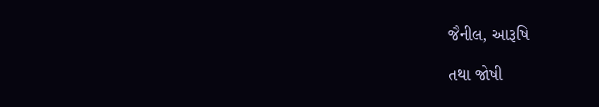જૈનીલ, આરૂષિ

તથા જોષી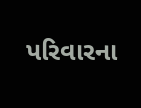પરિવારના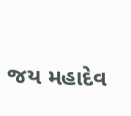જય મહાદેવ